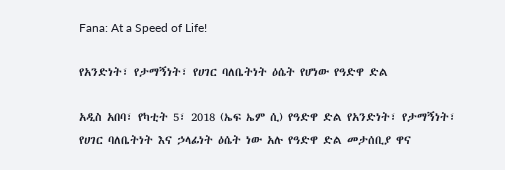Fana: At a Speed of Life!

የአንድነት፣ የታማኝነት፣ የሀገር ባለቤትነት ዕሴት የሆነው የዓድዋ ድል

አዲስ አበባ፣ የካቲት 5፣ 2018 (ኤፍ ኤም ሲ) የዓድዋ ድል የአንድነት፣ የታማኝነት፣ የሀገር ባለቤትነት እና ኃላፊነት ዕሴት ነው አሉ የዓድዋ ድል መታሰቢያ ዋና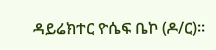ዳይሬክተር ዮሴፍ ቤኮ (ዶ/ር)።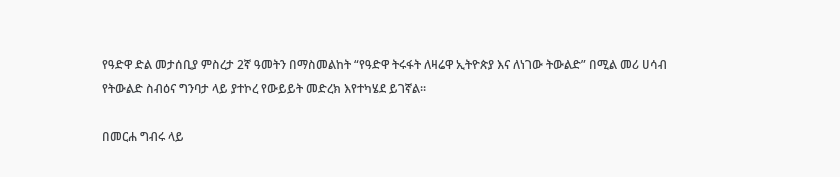የዓድዋ ድል መታሰቢያ ምስረታ 2ኛ ዓመትን በማስመልከት “የዓድዋ ትሩፋት ለዛሬዋ ኢትዮጵያ እና ለነገው ትውልድ” በሚል መሪ ሀሳብ የትውልድ ስብዕና ግንባታ ላይ ያተኮረ የውይይት መድረክ እየተካሄደ ይገኛል።

በመርሐ ግብሩ ላይ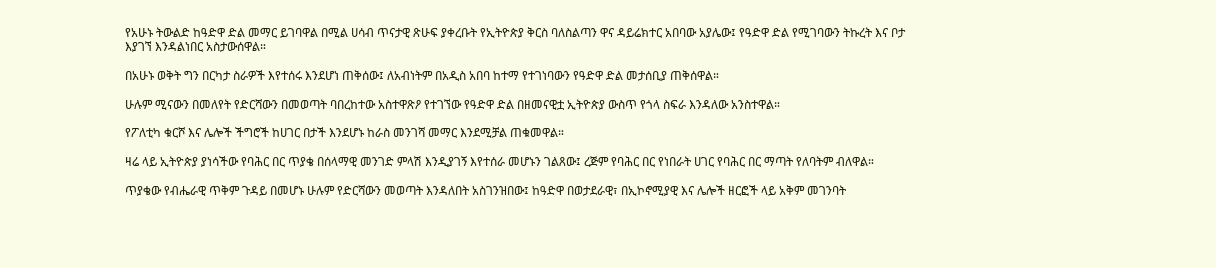የአሁኑ ትውልድ ከዓድዋ ድል መማር ይገባዋል በሚል ሀሳብ ጥናታዊ ጽሁፍ ያቀረቡት የኢትዮጵያ ቅርስ ባለስልጣን ዋና ዳይሬክተር አበባው አያሌው፤ የዓድዋ ድል የሚገባውን ትኩረት እና ቦታ እያገኘ እንዳልነበር አስታውሰዋል።

በአሁኑ ወቅት ግን በርካታ ስራዎች እየተሰሩ እንደሆነ ጠቅሰው፤ ለአብነትም በአዲስ አበባ ከተማ የተገነባውን የዓድዋ ድል መታሰቢያ ጠቅሰዋል።

ሁሉም ሚናውን በመለየት የድርሻውን በመወጣት ባበረከተው አስተዋጽዖ የተገኘው የዓድዋ ድል በዘመናዊቷ ኢትዮጵያ ውስጥ የጎላ ስፍራ እንዳለው አንስተዋል።

የፖለቲካ ቁርሾ እና ሌሎች ችግሮች ከሀገር በታች እንደሆኑ ከራስ መንገሻ መማር እንደሚቻል ጠቁመዋል።

ዛሬ ላይ ኢትዮጵያ ያነሳችው የባሕር በር ጥያቄ በሰላማዊ መንገድ ምላሽ እንዲያገኝ እየተሰራ መሆኑን ገልጸው፤ ረጅም የባሕር በር የነበራት ሀገር የባሕር በር ማጣት የለባትም ብለዋል።

ጥያቄው የብሔራዊ ጥቅም ጉዳይ በመሆኑ ሁሉም የድርሻውን መወጣት እንዳለበት አስገንዝበው፤ ከዓድዋ በወታደራዊ፣ በኢኮኖሚያዊ እና ሌሎች ዘርፎች ላይ አቅም መገንባት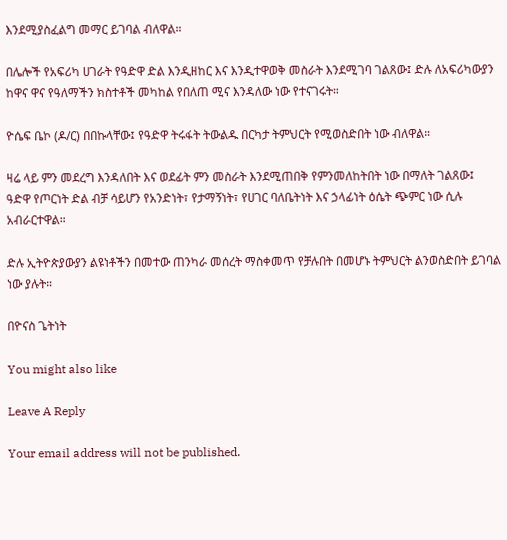እንደሚያስፈልግ መማር ይገባል ብለዋል።

በሌሎች የአፍሪካ ሀገራት የዓድዋ ድል እንዲዘከር እና እንዲተዋወቅ መስራት እንደሚገባ ገልጸው፤ ድሉ ለአፍሪካውያን ከዋና ዋና የዓለማችን ክስተቶች መካከል የበለጠ ሚና እንዳለው ነው የተናገሩት።

ዮሴፍ ቤኮ (ዶ/ር) በበኩላቸው፤ የዓድዋ ትሩፋት ትውልዱ በርካታ ትምህርት የሚወስድበት ነው ብለዋል።

ዛሬ ላይ ምን መደረግ እንዳለበት እና ወደፊት ምን መስራት እንደሚጠበቅ የምንመለከትበት ነው በማለት ገልጸው፤ ዓድዋ የጦርነት ድል ብቻ ሳይሆን የአንድነት፣ የታማኝነት፣ የሀገር ባለቤትነት እና ኃላፊነት ዕሴት ጭምር ነው ሲሉ አብራርተዋል።

ድሉ ኢትዮጵያውያን ልዩነቶችን በመተው ጠንካራ መሰረት ማስቀመጥ የቻሉበት በመሆኑ ትምህርት ልንወስድበት ይገባል ነው ያሉት።

በዮናስ ጌትነት

You might also like

Leave A Reply

Your email address will not be published.